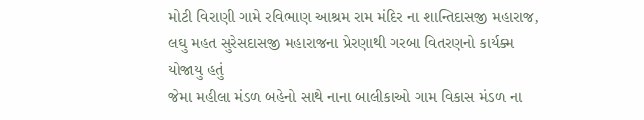મોટી વિરાણી ગામે રવિભાણ આશ્રમ રામ મંદિર ના શાન્તિદાસજી મહારાજ, લઘુ મહત સુરેસદાસજી મહારાજના પ્રેરણાથી ગરબા વિતરણનો કાર્યક્મ યોજાયુ હતું
જેમા મહીલા મંડળ બહેનો સાથે નાના બાલીકાઓ ગામ વિકાસ મંડળ ના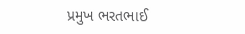પ્રમુખ ભરતભાઈ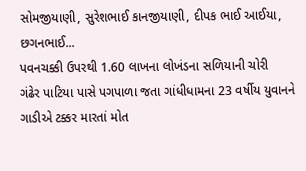સોમજીયાણી, સુરેશભાઈ કાનજીયાણી, દીપક ભાઈ આઈયા, છગનભાઈ...
પવનચક્કી ઉપરથી 1.60 લાખના લોખંડના સળિયાની ચોરી
ગંઢેર પાટિયા પાસે પગપાળા જતા ગાંધીધામના 23 વર્ષીય યુવાનને ગાડીએ ટક્કર મારતાં મોત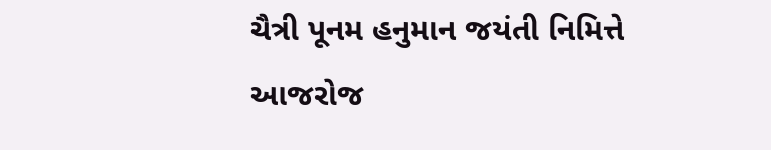ચૈત્રી પૂનમ હનુમાન જયંતી નિમિત્તે આજરોજ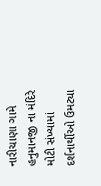નારીચાણા ગામે હનુમાનજી ના મંદિરે મોટી સંખ્યામાં દર્શનાર્થીઓ ઉમટ્યા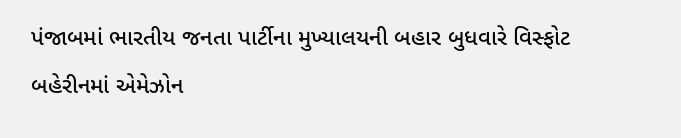પંજાબમાં ભારતીય જનતા પાર્ટીના મુખ્યાલયની બહાર બુધવારે વિસ્ફોટ
બહેરીનમાં એમેઝોન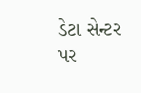ડેટા સેન્ટર પર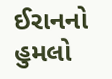ઈરાનનો હુમલો